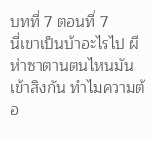บทที่ 7 ตอนที่ 7
นี่เขาเป็นบ้าอะไรไป ผีห่าซาตานตนไหนมันเข้าสิงกัน ทำไมความต้อ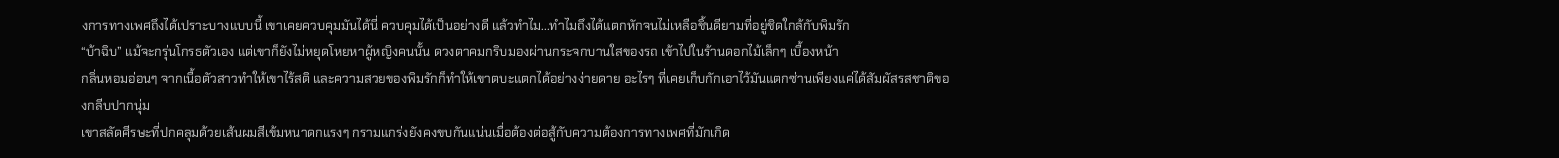งการทางเพศถึงได้เปราะบางแบบนี้ เขาเคยควบคุมมันได้นี่ ควบคุมได้เป็นอย่างดี แล้วทำไม...ทำไมถึงได้แตกหักจนไม่เหลือชิ้นดียามที่อยู่ชิดใกล้กับพิมรัก
“บ้าฉิบ” แม้จะกรุ่นโกรธตัวเอง แต่เขาก็ยังไม่หยุดโหยหาผู้หญิงคนนั้น ดวงตาคมกริบมองผ่านกระจกบานใสของรถ เข้าไปในร้านดอกไม้เล็กๆ เบื้องหน้า
กลิ่นหอมอ่อนๆ จากเนื้อตัวสาวทำให้เขาไร้สติ และความสวยของพิมรักก็ทำให้เขาตบะแตกได้อย่างง่ายดาย อะไรๆ ที่เคยเก็บกักเอาไว้มันแตกซ่านเพียงแค่ได้สัมผัสรสชาติของกลีบปากนุ่ม
เขาสลัดศีรษะที่ปกคลุมด้วยเส้นผมสีเข้มหนาดกแรงๆ กรามแกร่งยังคงขบกันแน่นเมื่อต้องต่อสู้กับความต้องการทางเพศที่มักเกิด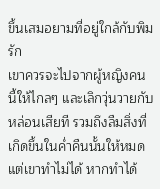ขึ้นเสมอยามที่อยู่ใกล้กับพิมรัก
เขาควรจะไปจากผู้หญิงคนนี้ให้ไกลๆ และเลิกวุ่นวายกับหล่อนเสียที รวมถึงลืมสิ่งที่เกิดขึ้นในค่ำคืนนั้นให้หมด แต่เขาทำไม่ได้ หากทำได้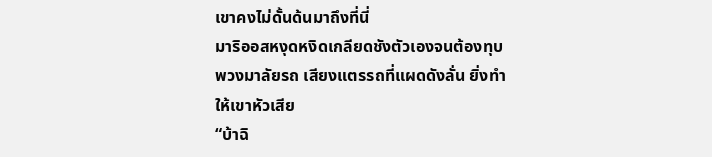เขาคงไม่ดั้นด้นมาถึงที่นี่
มาริออสหงุดหงิดเกลียดชังตัวเองจนต้องทุบพวงมาลัยรถ เสียงแตรรถที่แผดดังลั่น ยิ่งทำให้เขาหัวเสีย
“บ้าฉิ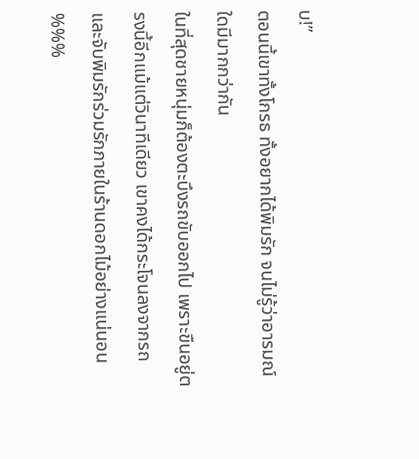บ!”
ตอนนี้เขาทั้งโกรธ ทั้งอยากได้พิมรัก จนไม่รู้ว่าอารมณ์ใดมีมากกว่ากัน
ในที่สุดชายหนุ่มก็ต้องตะบึงรถขับออกไป เพราะขืนอยู่ตรงนี้อีกแม้แต่วินาทีเดียว เขาคงได้กระโจนลงจากรถ และจับพิมรักร่วมรักภายในร้านดอกไม้อย่างแน่นอน
%%%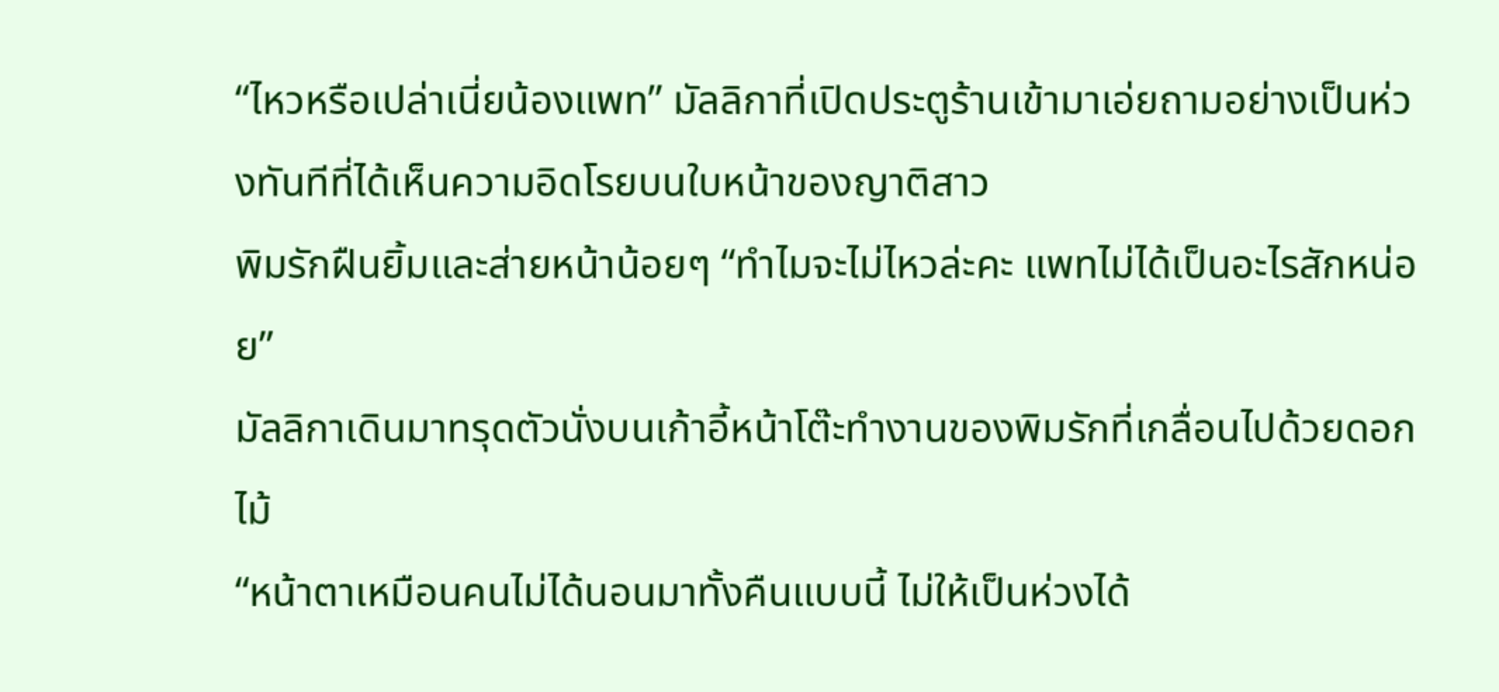“ไหวหรือเปล่าเนี่ยน้องแพท” มัลลิกาที่เปิดประตูร้านเข้ามาเอ่ยถามอย่างเป็นห่วงทันทีที่ได้เห็นความอิดโรยบนใบหน้าของญาติสาว
พิมรักฝืนยิ้มและส่ายหน้าน้อยๆ “ทำไมจะไม่ไหวล่ะคะ แพทไม่ได้เป็นอะไรสักหน่อย”
มัลลิกาเดินมาทรุดตัวนั่งบนเก้าอี้หน้าโต๊ะทำงานของพิมรักที่เกลื่อนไปด้วยดอกไม้
“หน้าตาเหมือนคนไม่ได้นอนมาทั้งคืนแบบนี้ ไม่ให้เป็นห่วงได้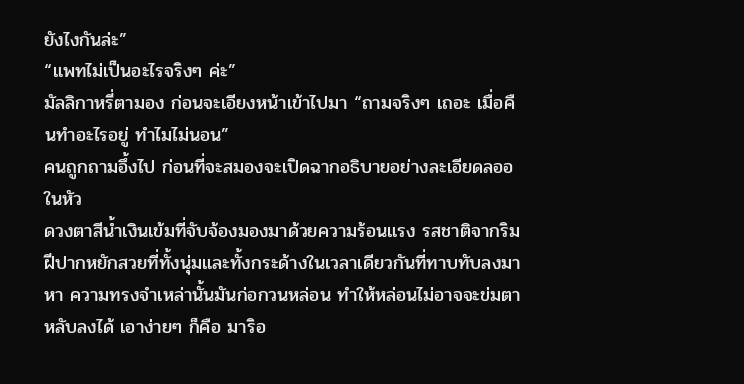ยังไงกันล่ะ”
“แพทไม่เป็นอะไรจริงๆ ค่ะ”
มัลลิกาหรี่ตามอง ก่อนจะเอียงหน้าเข้าไปมา “ถามจริงๆ เถอะ เมื่อคืนทำอะไรอยู่ ทำไมไม่นอน”
คนถูกถามอึ้งไป ก่อนที่จะสมองจะเปิดฉากอธิบายอย่างละเอียดลออในหัว
ดวงตาสีน้ำเงินเข้มที่จับจ้องมองมาด้วยความร้อนแรง รสชาติจากริมฝีปากหยักสวยที่ทั้งนุ่มและทั้งกระด้างในเวลาเดียวกันที่ทาบทับลงมาหา ความทรงจำเหล่านั้นมันก่อกวนหล่อน ทำให้หล่อนไม่อาจจะข่มตาหลับลงได้ เอาง่ายๆ ก็คือ มาริอ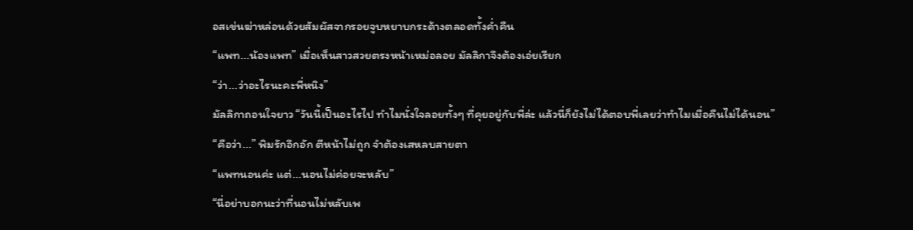อสเข่นฆ่าหล่อนด้วยสัมผัสจากรอยจูบหยาบกระด้างตลอดทั้งค่ำคืน
“แพท...น้องแพท” เมื่อเห็นสาวสวยตรงหน้าเหม่อลอย มัลลิกาจึงต้องเอ่ยเรียก
“ว่า...ว่าอะไรนะคะพี่หนิง”
มัลลิกาถอนใจยาว “วันนี้เป็นอะไรไป ทำไมนั่งใจลอยทั้งๆ ที่คุยอยู่กับพี่ล่ะ แล้วนี่ก็ยังไม่ได้ตอบพี่เลยว่าทำไมเมื่อคืนไม่ได้นอน”
“คือว่า...” พิมรักอึกอัก ตีหน้าไม่ถูก จำต้องเสหลบสายตา
“แพทนอนค่ะ แต่...นอนไม่ค่อยจะหลับ”
“นี่อย่าบอกนะว่าที่นอนไม่หลับเพ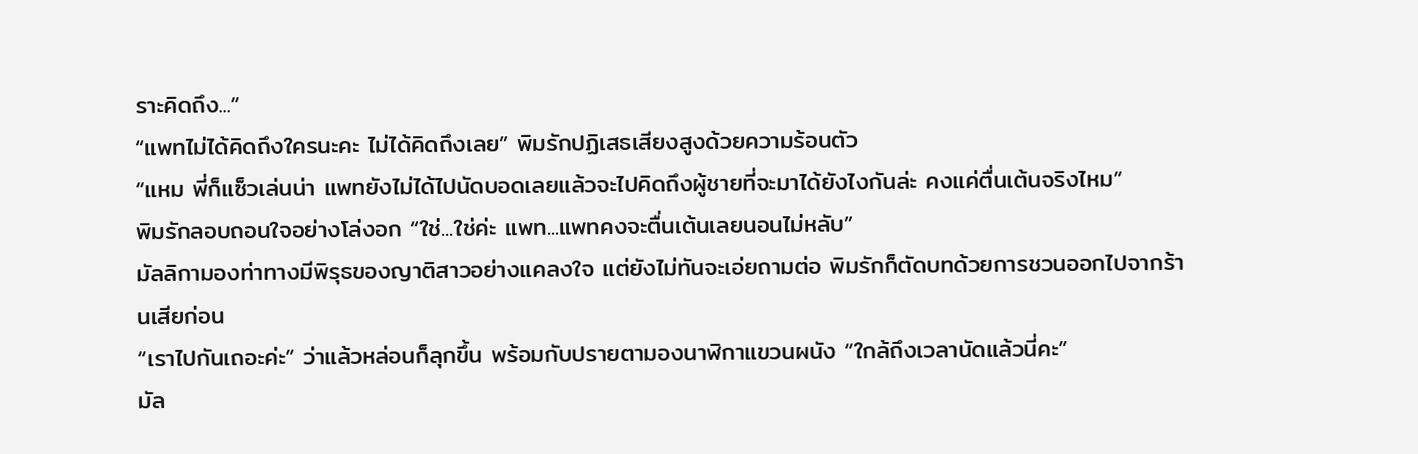ราะคิดถึง...”
“แพทไม่ได้คิดถึงใครนะคะ ไม่ได้คิดถึงเลย” พิมรักปฏิเสธเสียงสูงด้วยความร้อนตัว
“แหม พี่ก็แซ็วเล่นน่า แพทยังไม่ได้ไปนัดบอดเลยแล้วจะไปคิดถึงผู้ชายที่จะมาได้ยังไงกันล่ะ คงแค่ตื่นเต้นจริงไหม”
พิมรักลอบถอนใจอย่างโล่งอก “ใช่...ใช่ค่ะ แพท...แพทคงจะตื่นเต้นเลยนอนไม่หลับ”
มัลลิกามองท่าทางมีพิรุธของญาติสาวอย่างแคลงใจ แต่ยังไม่ทันจะเอ่ยถามต่อ พิมรักก็ตัดบทด้วยการชวนออกไปจากร้านเสียก่อน
“เราไปกันเถอะค่ะ” ว่าแล้วหล่อนก็ลุกขึ้น พร้อมกับปรายตามองนาฬิกาแขวนผนัง “ใกล้ถึงเวลานัดแล้วนี่คะ”
มัล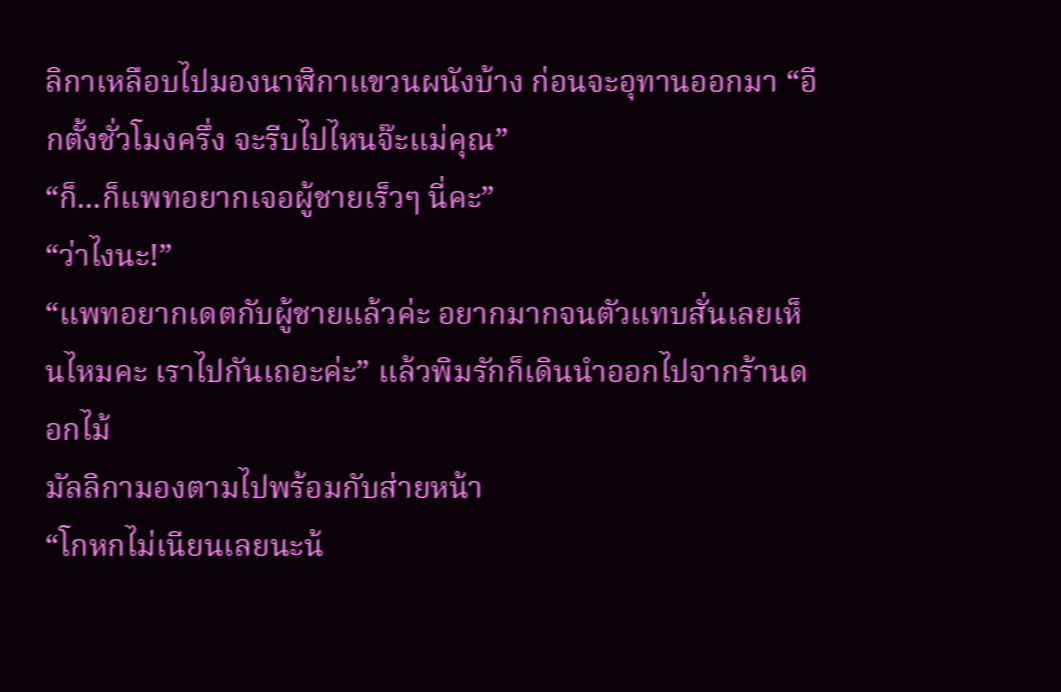ลิกาเหลือบไปมองนาฬิกาแขวนผนังบ้าง ก่อนจะอุทานออกมา “อีกตั้งชั่วโมงครึ่ง จะรีบไปไหนจ๊ะแม่คุณ”
“ก็...ก็แพทอยากเจอผู้ชายเร็วๆ นี่คะ”
“ว่าไงนะ!”
“แพทอยากเดตกับผู้ชายแล้วค่ะ อยากมากจนตัวแทบสั่นเลยเห็นไหมคะ เราไปกันเถอะค่ะ” แล้วพิมรักก็เดินนำออกไปจากร้านดอกไม้
มัลลิกามองตามไปพร้อมกับส่ายหน้า
“โกหกไม่เนียนเลยนะน้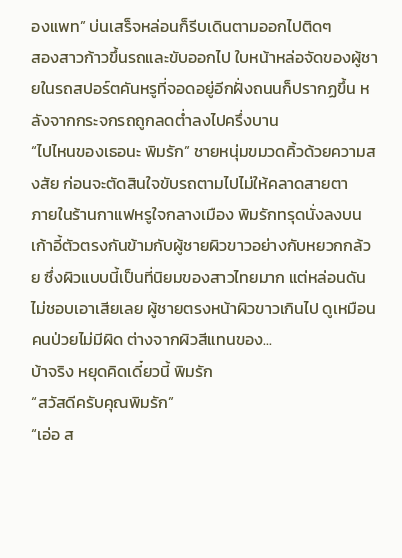องแพท” บ่นเสร็จหล่อนก็รีบเดินตามออกไปติดๆ
สองสาวก้าวขึ้นรถและขับออกไป ใบหน้าหล่อจัดของผู้ชายในรถสปอร์ตคันหรูที่จอดอยู่อีกฝั่งถนนก็ปรากฏขึ้น หลังจากกระจกรถถูกลดต่ำลงไปครึ่งบาน
“ไปไหนของเธอนะ พิมรัก” ชายหนุ่มขมวดคิ้วด้วยความสงสัย ก่อนจะตัดสินใจขับรถตามไปไม่ให้คลาดสายตา
ภายในร้านกาแฟหรูใจกลางเมือง พิมรักทรุดนั่งลงบนเก้าอี้ตัวตรงกันข้ามกับผู้ชายผิวขาวอย่างกับหยวกกล้วย ซึ่งผิวแบบนี้เป็นที่นิยมของสาวไทยมาก แต่หล่อนดันไม่ชอบเอาเสียเลย ผู้ชายตรงหน้าผิวขาวเกินไป ดูเหมือนคนป่วยไม่มีผิด ต่างจากผิวสีแทนของ...
บ้าจริง หยุดคิดเดี๋ยวนี้ พิมรัก
“สวัสดีครับคุณพิมรัก”
“เอ่อ ส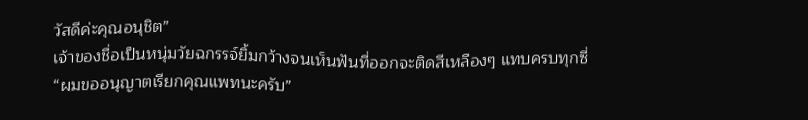วัสดีค่ะคุณอนุชิต”
เจ้าของชื่อเป็นหนุ่มวัยฉกรรจ์ยิ้มกว้างจนเห็นฟันที่ออกจะติดสีเหลืองๆ แทบครบทุกซี่
“ผมขออนุญาตเรียกคุณแพทนะครับ”